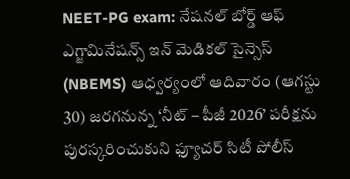NEET-PG exam: నేషనల్ బోర్డ్ ఆఫ్ ఎగ్జామినేషన్స్ ఇన్ మెడికల్ సైన్సెస్ (NBEMS) ఆధ్వర్యంలో ఆదివారం (ఆగస్టు 30) జరగనున్న ‘నీట్ – పీజీ 2026’ పరీక్షను పురస్కరించుకుని ఫ్యూచర్ సిటీ పోలీస్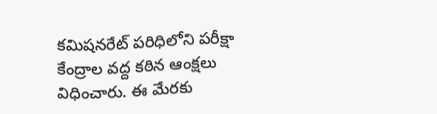కమిషనరేట్ పరిధిలోని పరీక్షా కేంద్రాల వద్ద కఠిన ఆంక్షలు విధించారు. ఈ మేరకు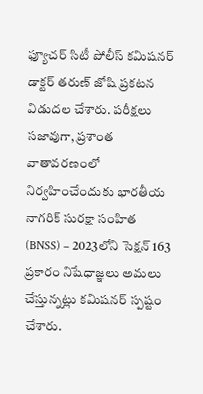ఫ్యూచర్ సిటీ పోలీస్ కమిషనర్ డాక్టర్ తరుణ్ జోషి ప్రకటన విడుదల చేశారు. పరీక్షలు సజావుగా, ప్రశాంత వాతావరణంలో నిర్వహించేందుకు భారతీయ నాగరిక్ సురక్షా సంహిత (BNSS) – 2023లోని సెక్షన్ 163 ప్రకారం నిషేధాజ్ఞలు అమలు చేస్తున్నట్లు కమిషనర్ స్పష్టం చేశారు.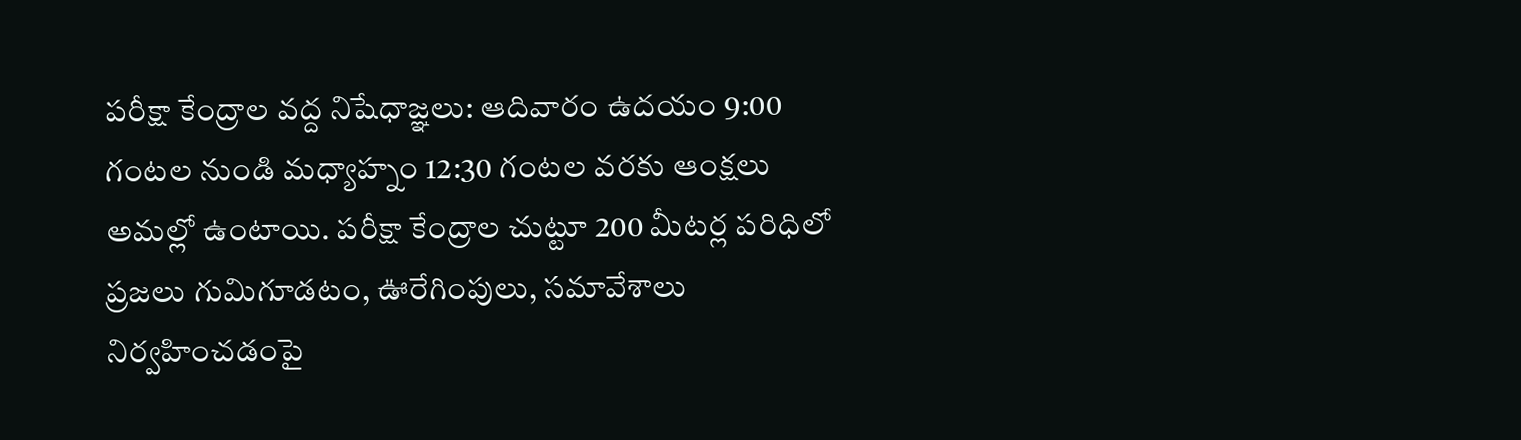పరీక్షా కేంద్రాల వద్ద నిషేధాజ్ఞలు: ఆదివారం ఉదయం 9:00 గంటల నుండి మధ్యాహ్నం 12:30 గంటల వరకు ఆంక్షలు అమల్లో ఉంటాయి. పరీక్షా కేంద్రాల చుట్టూ 200 మీటర్ల పరిధిలో ప్రజలు గుమిగూడటం, ఊరేగింపులు, సమావేశాలు నిర్వహించడంపై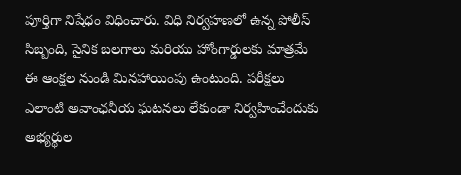పూర్తిగా నిషేధం విధించారు. విధి నిర్వహణలో ఉన్న పోలీస్ సిబ్బంది, సైనిక బలగాలు మరియు హోంగార్డులకు మాత్రమే ఈ ఆంక్షల నుండి మినహాయింపు ఉంటుంది. పరీక్షలు ఎలాంటి అవాంఛనీయ ఘటనలు లేకుండా నిర్వహించేందుకు అభ్యర్థుల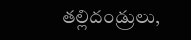తల్లిదండ్రులు,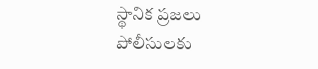స్థానిక ప్రజలు పోలీసులకు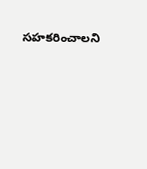సహకరించాలని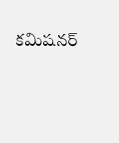కమిషనర్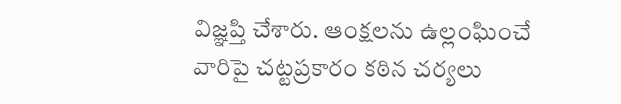విజ్ఞప్తి చేశారు. ఆంక్షలను ఉల్లంఘించే వారిపై చట్టప్రకారం కఠిన చర్యలు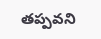తప్పవని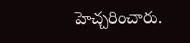హెచ్చరించారు.